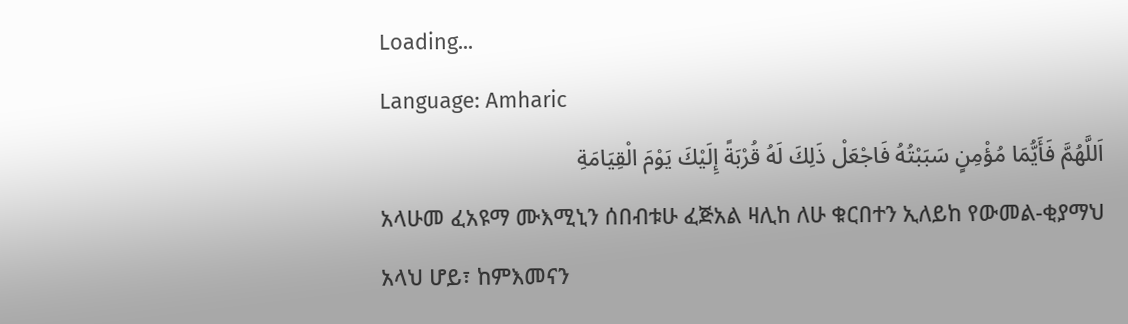Loading...
Language: Amharic
اَللَّهُمَّ فَأَيُّمَا مُؤْمِنٍ سَبَبْتُهُ فَاجْعَلْ ذَلِكَ لَهُ قُرْبَةً إِلَيْكَ يَوْمَ الْقِيَامَةِ
አላሁመ ፈአዩማ ሙእሚኒን ሰበብቱሁ ፈጅአል ዛሊከ ለሁ ቁርበተን ኢለይከ የውመል-ቂያማህ
አላህ ሆይ፣ ከምእመናን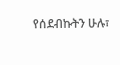የሰደብኩትን ሁሉ፣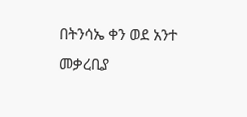በትንሳኤ ቀን ወደ አንተ መቃረቢያ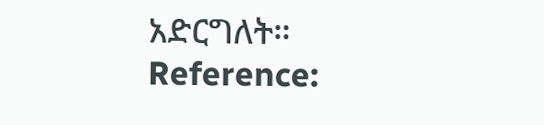አድርግለት።
Reference: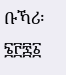ቡኻሪ፡ ፮፫፷፩